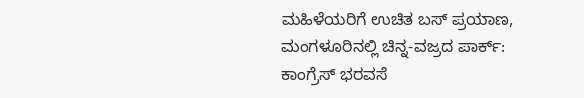ಮಹಿಳೆಯರಿಗೆ ಉಚಿತ ಬಸ್ ಪ್ರಯಾಣ, ಮಂಗಳೂರಿನಲ್ಲಿ ಚಿನ್ನ-ವಜ್ರದ ಪಾರ್ಕ್: ಕಾಂಗ್ರೆಸ್‌ ಭರವಸೆ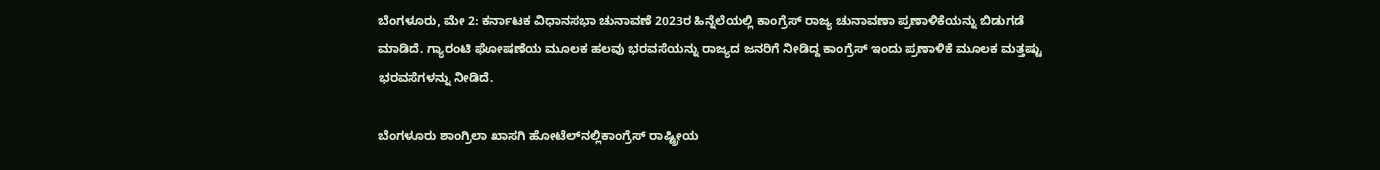ಬೆಂಗಳೂರು, ಮೇ 2: ಕರ್ನಾಟಕ ವಿಧಾನಸಭಾ ಚುನಾವಣೆ 2023ರ ಹಿನ್ನೆಲೆಯಲ್ಲಿ ಕಾಂಗ್ರೆಸ್‌ ರಾಜ್ಯ ಚುನಾವಣಾ ಪ್ರಣಾಳಿಕೆಯನ್ನು ಬಿಡುಗಡೆ ಮಾಡಿದೆ. ಗ್ಯಾರಂಟಿ ಘೋಷಣೆಯ ಮೂಲಕ ಹಲವು ಭರವಸೆಯನ್ನು ರಾಜ್ಯದ ಜನರಿಗೆ ನೀಡಿದ್ದ ಕಾಂಗ್ರೆಸ್‌ ಇಂದು ಪ್ರಣಾಳಿಕೆ ಮೂಲಕ ಮತ್ತಷ್ಟು ಭರವಸೆಗಳನ್ನು ನೀಡಿದೆ.

ಬೆಂಗಳೂರು ಶಾಂಗ್ರಿಲಾ ಖಾಸಗಿ ಹೋಟೆಲ್‌ನಲ್ಲಿಕಾಂಗ್ರೆಸ್‌ ರಾಷ್ಟ್ರೀಯ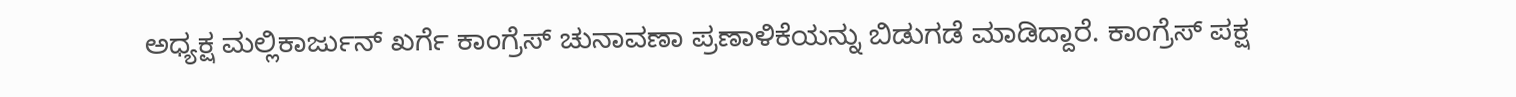ಅಧ್ಯಕ್ಷ ಮಲ್ಲಿಕಾರ್ಜುನ್ ಖರ್ಗೆ ಕಾಂಗ್ರೆಸ್‌ ಚುನಾವಣಾ ಪ್ರಣಾಳಿಕೆಯನ್ನು ಬಿಡುಗಡೆ ಮಾಡಿದ್ದಾರೆ. ಕಾಂಗ್ರೆಸ್‌ ಪಕ್ಷ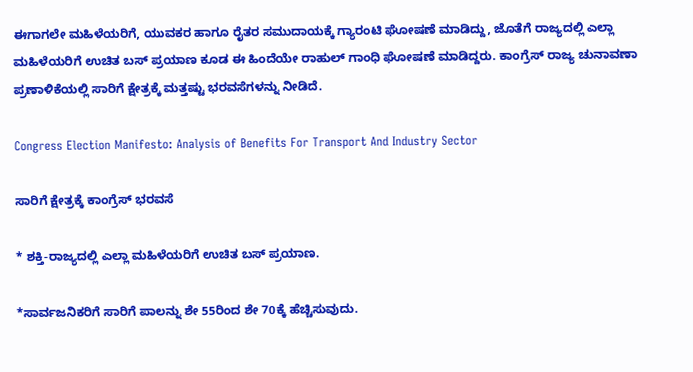ಈಗಾಗಲೇ ಮಹಿಳೆಯರಿಗೆ, ಯುವಕರ ಹಾಗೂ ರೈತರ ಸಮುದಾಯಕ್ಕೆ ಗ್ಯಾರಂಟಿ ಘೋಷಣೆ ಮಾಡಿದ್ದು, ಜೊತೆಗೆ ರಾಜ್ಯದಲ್ಲಿ ಎಲ್ಲಾ ಮಹಿಳೆಯರಿಗೆ ಉಚಿತ ಬಸ್ ಪ್ರಯಾಣ ಕೂಡ ಈ ಹಿಂದೆಯೇ ರಾಹುಲ್‌ ಗಾಂಧಿ ಘೋಷಣೆ ಮಾಡಿದ್ದರು. ಕಾಂಗ್ರೆಸ್‌ ರಾಜ್ಯ ಚುನಾವಣಾ ಪ್ರಣಾಳಿಕೆಯಲ್ಲಿ ಸಾರಿಗೆ ಕ್ಷೇತ್ರಕ್ಕೆ ಮತ್ತಷ್ಟು ಭರವಸೆಗಳನ್ನು ನೀಡಿದೆ.

Congress Election Manifesto: Analysis of Benefits For Transport And Industry Sector

ಸಾರಿಗೆ ಕ್ಷೇತ್ರಕ್ಕೆ ಕಾಂಗ್ರೆಸ್‌ ಭರವಸೆ

* ಶಕ್ತಿ-ರಾಜ್ಯದಲ್ಲಿ ಎಲ್ಲಾ ಮಹಿಳೆಯರಿಗೆ ಉಚಿತ ಬಸ್ ಪ್ರಯಾಣ.

*ಸಾರ್ವಜನಿಕರಿಗೆ ಸಾರಿಗೆ ಪಾಲನ್ನು ಶೇ 55ರಿಂದ ಶೇ 70ಕ್ಕೆ ಹೆಚ್ಚಿಸುವುದು.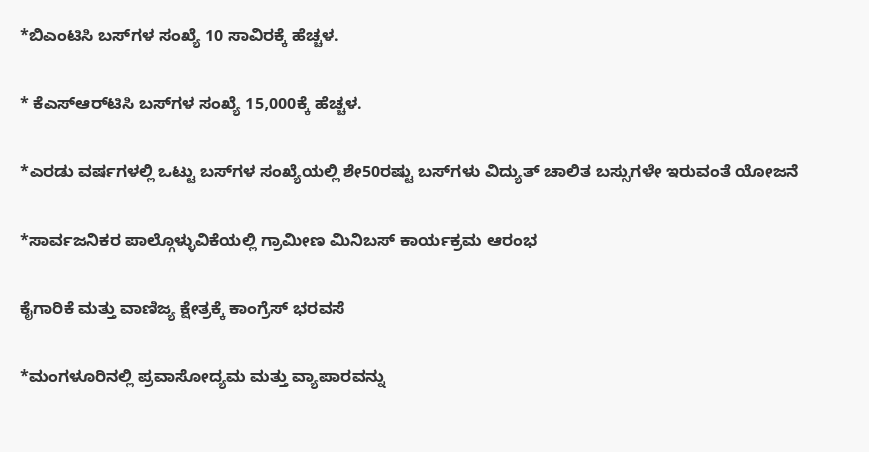*ಬಿಎಂಟಿಸಿ ಬಸ್‌ಗಳ ಸಂಖ್ಯೆ 10 ಸಾವಿರಕ್ಕೆ ಹೆಚ್ಚಳ.

* ಕೆಎಸ್ಆರ್‌ಟಿಸಿ ಬಸ್‌ಗಳ ಸಂಖ್ಯೆ 15,000ಕ್ಕೆ ಹೆಚ್ಚಳ.

*ಎರಡು ವರ್ಷಗಳಲ್ಲಿ ಒಟ್ಟು ಬಸ್‌ಗಳ ಸಂಖ್ಯೆಯಲ್ಲಿ ಶೇ50ರಷ್ಟು ಬಸ್‌ಗಳು ವಿದ್ಯುತ್‌ ಚಾಲಿತ ಬಸ್ಸುಗಳೇ ಇರುವಂತೆ ಯೋಜನೆ

*ಸಾರ್ವಜನಿಕರ ಪಾಲ್ಗೊಳ್ಳುವಿಕೆಯಲ್ಲಿ ಗ್ರಾಮೀಣ ಮಿನಿಬಸ್ ಕಾರ್ಯಕ್ರಮ ಆರಂಭ

ಕೈಗಾರಿಕೆ ಮತ್ತು ವಾಣಿಜ್ಯ ಕ್ಷೇತ್ರಕ್ಕೆ ಕಾಂಗ್ರೆಸ್‌ ಭರವಸೆ

*ಮಂಗಳೂರಿನಲ್ಲಿ ಪ್ರವಾಸೋದ್ಯಮ ಮತ್ತು ವ್ಯಾಪಾರವನ್ನು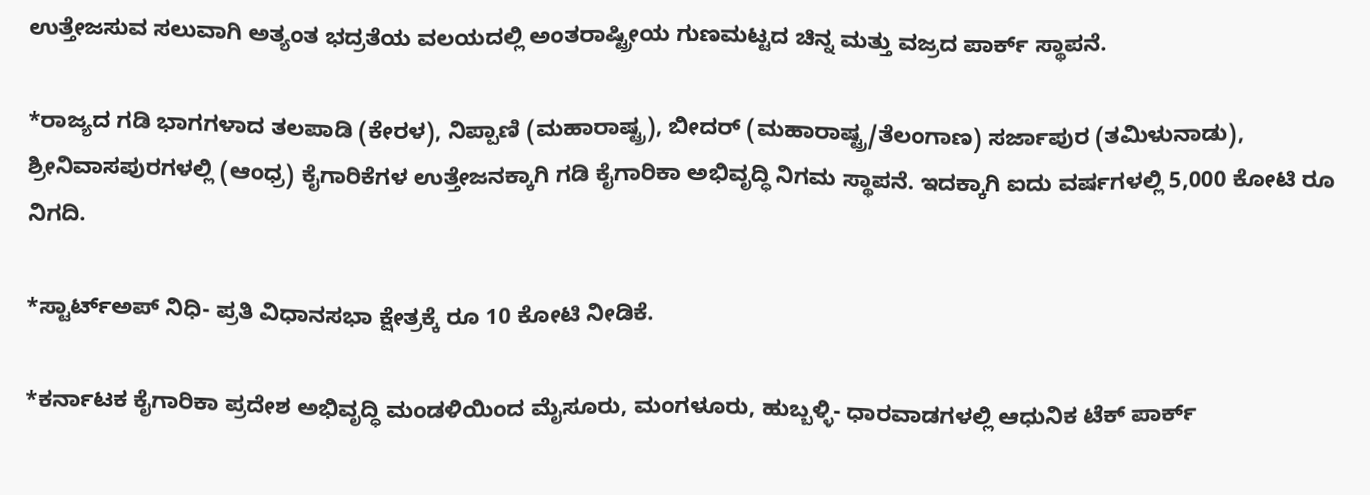ಉತ್ತೇಜಸುವ ಸಲುವಾಗಿ ಅತ್ಯಂತ ಭದ್ರತೆಯ ವಲಯದಲ್ಲಿ ಅಂತರಾಷ್ಟ್ರೀಯ ಗುಣಮಟ್ಟದ ಚಿನ್ನ ಮತ್ತು ವಜ್ರದ ಪಾರ್ಕ್ ಸ್ಥಾಪನೆ.

*ರಾಜ್ಯದ ಗಡಿ ಭಾಗಗಳಾದ ತಲಪಾಡಿ (ಕೇರಳ), ನಿಪ್ಪಾಣಿ (ಮಹಾರಾಷ್ಟ್ರ), ಬೀದರ್‌ (ಮಹಾರಾಷ್ಟ್ರ/ತೆಲಂಗಾಣ) ಸರ್ಜಾಪುರ (ತಮಿಳುನಾಡು), ಶ್ರೀನಿವಾಸಪುರಗಳಲ್ಲಿ (ಆಂಧ್ರ) ಕೈಗಾರಿಕೆಗಳ ಉತ್ತೇಜನಕ್ಕಾಗಿ ಗಡಿ ಕೈಗಾರಿಕಾ ಅಭಿವೃದ್ಧಿ ನಿಗಮ ಸ್ಥಾಪನೆ. ಇದಕ್ಕಾಗಿ ಐದು ವರ್ಷಗಳಲ್ಲಿ 5,000 ಕೋಟಿ ರೂ ನಿಗದಿ.

*ಸ್ಟಾರ್ಟ್‌ಅಪ್ ನಿಧಿ- ಪ್ರತಿ ವಿಧಾನಸಭಾ ಕ್ಷೇತ್ರಕ್ಕೆ ರೂ 10 ಕೋಟಿ ನೀಡಿಕೆ.

*ಕರ್ನಾಟಕ ಕೈಗಾರಿಕಾ ಪ್ರದೇಶ ಅಭಿವೃದ್ಧಿ ಮಂಡಳಿಯಿಂದ ಮೈಸೂರು, ಮಂಗಳೂರು, ಹುಬ್ಬಳ್ಳಿ- ಧಾರವಾಡಗಳಲ್ಲಿ ಆಧುನಿಕ ಟೆಕ್ ಪಾರ್ಕ್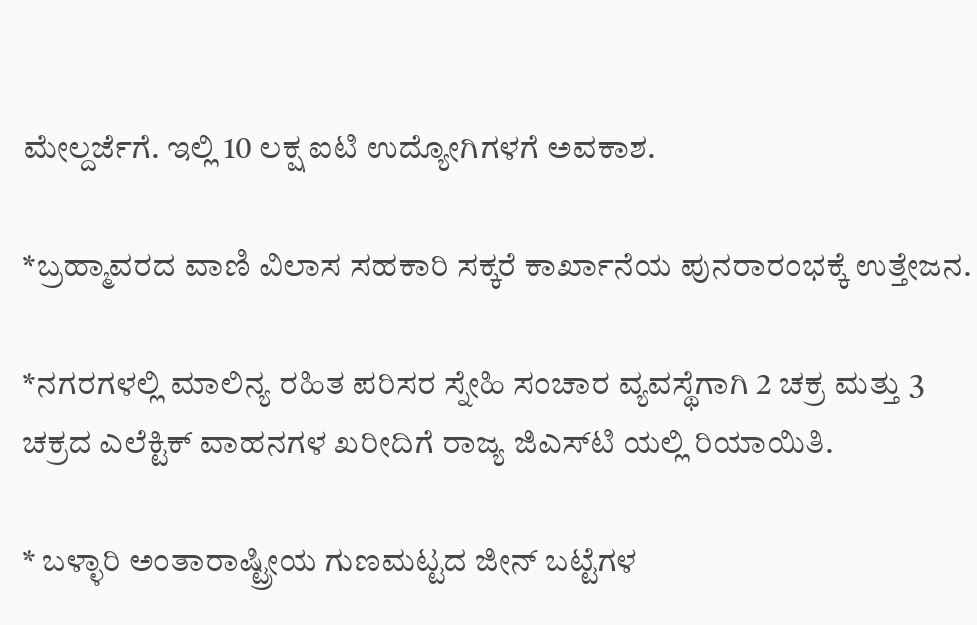ಮೇಲ್ದರ್ಜೆಗೆ. ಇಲ್ಲಿ 10 ಲಕ್ಷ ಐಟಿ ಉದ್ಯೋಗಿಗಳಗೆ ಅವಕಾಶ.

*ಬ್ರಹ್ಮಾವರದ ವಾಣಿ ವಿಲಾಸ ಸಹಕಾರಿ ಸಕ್ಕರೆ ಕಾರ್ಖಾನೆಯ ಪುನರಾರಂಭಕ್ಕೆ ಉತ್ತೇಜನ.

*ನಗರಗಳಲ್ಲಿ ಮಾಲಿನ್ಯ ರಹಿತ ಪರಿಸರ ಸ್ನೇಹಿ ಸಂಚಾರ ವ್ಯವಸ್ಥೆಗಾಗಿ 2 ಚಕ್ರ ಮತ್ತು 3 ಚಕ್ರದ ಎಲೆಕ್ಟಿಕ್ ವಾಹನಗಳ ಖರೀದಿಗೆ ರಾಜ್ಯ ಜಿಎಸ್‌ಟಿ ಯಲ್ಲಿ ರಿಯಾಯಿತಿ.

* ಬಳ್ಳಾರಿ ಅಂತಾರಾಷ್ಟ್ರೀಯ ಗುಣಮಟ್ಟದ ಜೀನ್‌ ಬಟ್ಟೆಗಳ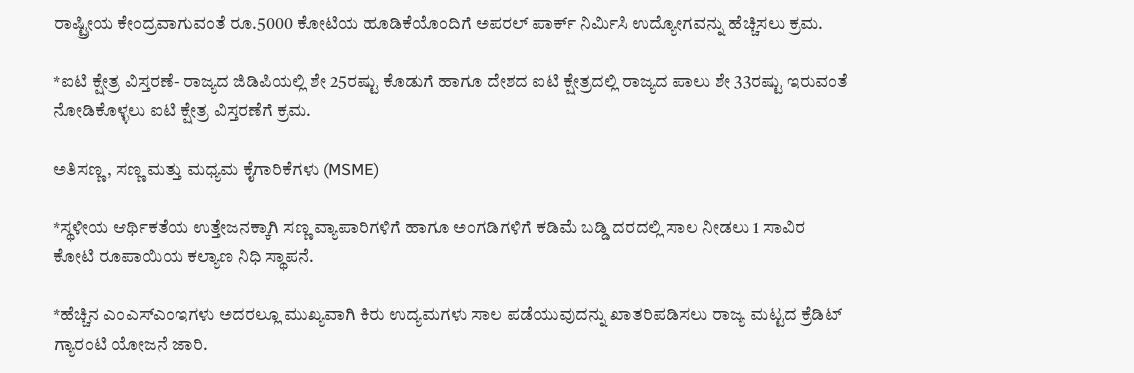ರಾಷ್ಟ್ರೀಯ ಕೇಂದ್ರವಾಗುವಂತೆ ರೂ.5000 ಕೋಟಿಯ ಹೂಡಿಕೆಯೊಂದಿಗೆ ಅಪರಲ್ ಪಾರ್ಕ್ ನಿರ್ಮಿಸಿ ಉದ್ಯೋಗವನ್ನು ಹೆಚ್ಚಿಸಲು ಕ್ರಮ.

*ಐಟಿ ಕ್ಷೇತ್ರ ವಿಸ್ತರಣೆ- ರಾಜ್ಯದ ಜಿಡಿಪಿಯಲ್ಲಿ ಶೇ 25ರಷ್ಟು ಕೊಡುಗೆ ಹಾಗೂ ದೇಶದ ಐಟಿ ಕ್ಷೇತ್ರದಲ್ಲಿ ರಾಜ್ಯದ ಪಾಲು ಶೇ 33ರಷ್ಟು ಇರುವಂತೆ ನೋಡಿಕೊಳ್ಳಲು ಐಟಿ ಕ್ಷೇತ್ರ ವಿಸ್ತರಣೆಗೆ ಕ್ರಮ.

ಅತಿಸಣ್ಣ, ಸಣ್ಣ ಮತ್ತು ಮಧ್ಯಮ ಕೈಗಾರಿಕೆಗಳು (MSME)

*ಸ್ಥಳೀಯ ಆರ್ಥಿಕತೆಯ ಉತ್ತೇಜನಕ್ಕಾಗಿ ಸಣ್ಣ ವ್ಯಾಪಾರಿಗಳಿಗೆ ಹಾಗೂ ಅಂಗಡಿಗಳಿಗೆ ಕಡಿಮೆ ಬಡ್ಡಿ ದರದಲ್ಲಿ ಸಾಲ ನೀಡಲು 1 ಸಾವಿರ ಕೋಟಿ ರೂಪಾಯಿಯ ಕಲ್ಯಾಣ ನಿಧಿ ಸ್ಥಾಪನೆ.

*ಹೆಚ್ಚಿನ ಎಂಎಸ್‌ಎಂಇಗಳು ಅದರಲ್ಲೂ ಮುಖ್ಯವಾಗಿ ಕಿರು ಉದ್ಯಮಗಳು ಸಾಲ ಪಡೆಯುವುದನ್ನು ಖಾತರಿಪಡಿಸಲು ರಾಜ್ಯ ಮಟ್ಟದ ಕ್ರೆಡಿಟ್ ಗ್ಯಾರಂಟಿ ಯೋಜನೆ ಜಾರಿ.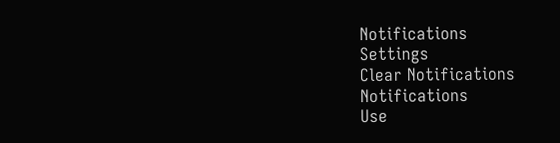Notifications
Settings
Clear Notifications
Notifications
Use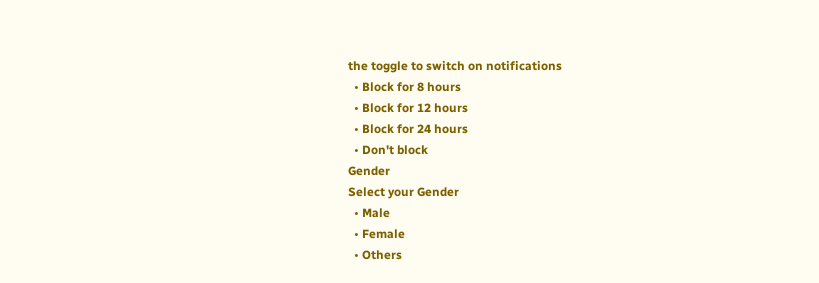the toggle to switch on notifications
  • Block for 8 hours
  • Block for 12 hours
  • Block for 24 hours
  • Don't block
Gender
Select your Gender
  • Male
  • Female
  • Others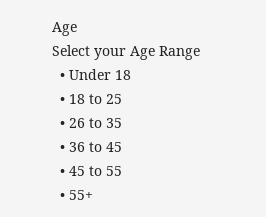Age
Select your Age Range
  • Under 18
  • 18 to 25
  • 26 to 35
  • 36 to 45
  • 45 to 55
  • 55+